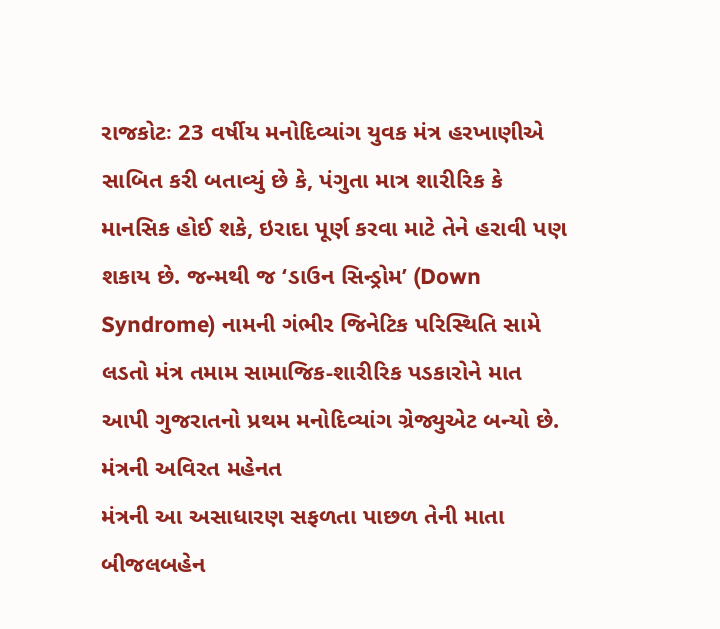રાજકોટઃ 23 વર્ષીય મનોદિવ્યાંગ યુવક મંત્ર હરખાણીએ સાબિત કરી બતાવ્યું છે કે, પંગુતા માત્ર શારીરિક કે માનસિક હોઈ શકે, ઇરાદા પૂર્ણ કરવા માટે તેને હરાવી પણ શકાય છે. જન્મથી જ ‘ડાઉન સિન્ડ્રોમ’ (Down Syndrome) નામની ગંભીર જિનેટિક પરિસ્થિતિ સામે લડતો મંત્ર તમામ સામાજિક-શારીરિક પડકારોને માત આપી ગુજરાતનો પ્રથમ મનોદિવ્યાંગ ગ્રેજ્યુએટ બન્યો છે.
મંત્રની અવિરત મહેનત
મંત્રની આ અસાધારણ સફળતા પાછળ તેની માતા બીજલબહેન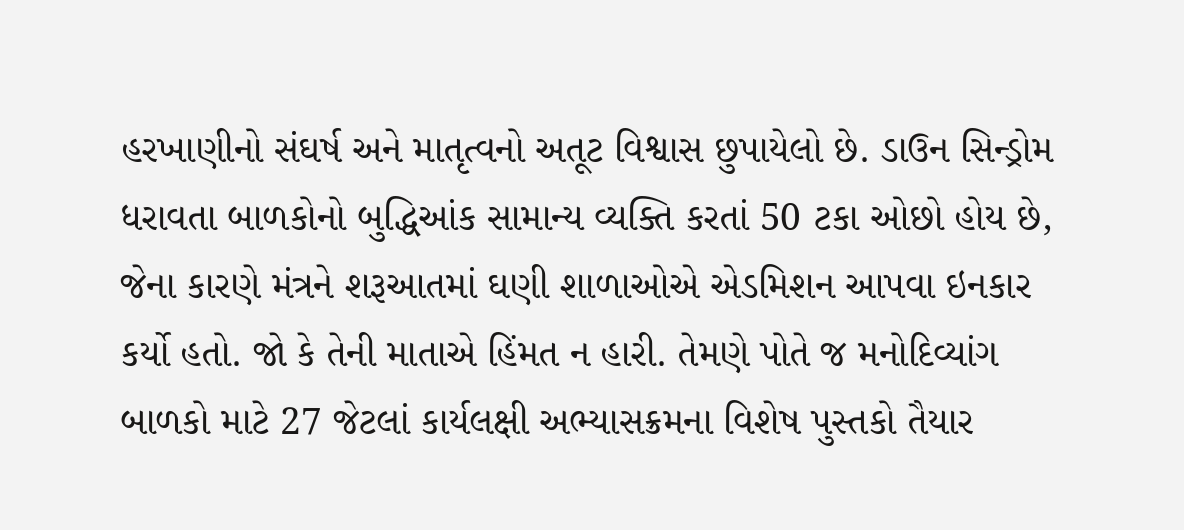હરખાણીનો સંઘર્ષ અને માતૃત્વનો અતૂટ વિશ્વાસ છુપાયેલો છે. ડાઉન સિન્ડ્રોમ ધરાવતા બાળકોનો બુદ્ધિઆંક સામાન્ય વ્યક્તિ કરતાં 50 ટકા ઓછો હોય છે, જેના કારણે મંત્રને શરૂઆતમાં ઘણી શાળાઓએ એડમિશન આપવા ઇનકાર કર્યો હતો. જો કે તેની માતાએ હિંમત ન હારી. તેમણે પોતે જ મનોદિવ્યાંગ બાળકો માટે 27 જેટલાં કાર્યલક્ષી અભ્યાસક્રમના વિશેષ પુસ્તકો તૈયાર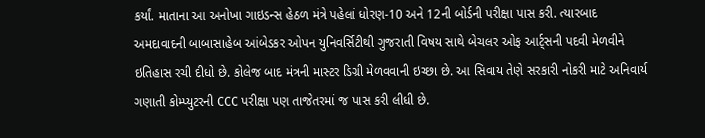કર્યાં. માતાના આ અનોખા ગાઇડન્સ હેઠળ મંત્રે પહેલાં ધોરણ-10 અને 12ની બોર્ડની પરીક્ષા પાસ કરી. ત્યારબાદ અમદાવાદની બાબાસાહેબ આંબેડકર ઓપન યુનિવર્સિટીથી ગુજરાતી વિષય સાથે બેચલર ઓફ આર્ટ્સની પદવી મેળવીને ઇતિહાસ રચી દીધો છે. કોલેજ બાદ મંત્રની માસ્ટર ડિગ્રી મેળવવાની ઇચ્છા છે. આ સિવાય તેણે સરકારી નોકરી માટે અનિવાર્ય ગણાતી કોમ્પ્યુટરની CCC પરીક્ષા પણ તાજેતરમાં જ પાસ કરી લીધી છે.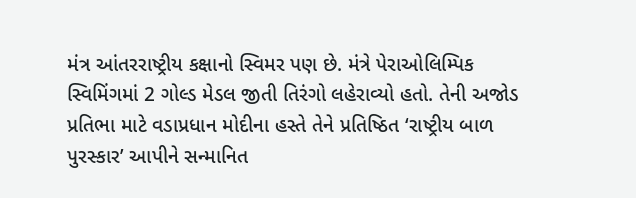મંત્ર આંતરરાષ્ટ્રીય કક્ષાનો સ્વિમર પણ છે. મંત્રે પેરાઓલિમ્પિક સ્વિમિંગમાં 2 ગોલ્ડ મેડલ જીતી તિરંગો લહેરાવ્યો હતો. તેની અજોડ પ્રતિભા માટે વડાપ્રધાન મોદીના હસ્તે તેને પ્રતિષ્ઠિત ‘રાષ્ટ્રીય બાળ પુરસ્કાર’ આપીને સન્માનિત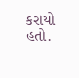કરાયો હતો.